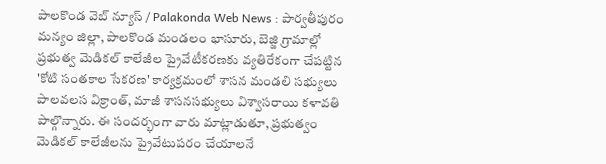పాలకొండ వెబ్ న్యూస్ / Palakonda Web News : పార్వతీపురం మన్యం జిల్లా, పాలకొండ మండలం భాసూరు, బెజ్జి గ్రామాల్లో ప్రభుత్వ మెడికల్ కాలేజీల ప్రైవేటీకరణకు వ్యతిరేకంగా చేపట్టిన 'కోటి సంతకాల సేకరణ' కార్యక్రమంలో శాసన మండలి సభ్యులు పాలవలస విక్రాంత్, మాజీ శాసనసభ్యులు విశ్వాసరాయి కళావతి పాల్గొన్నారు. ఈ సందర్భంగా వారు మాట్లాడుతూ, ప్రభుత్వం మెడికల్ కాలేజీలను ప్రైవేటుపరం చేయాలనే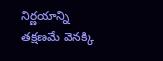నిర్ణయాన్ని తక్షణమే వెనక్కి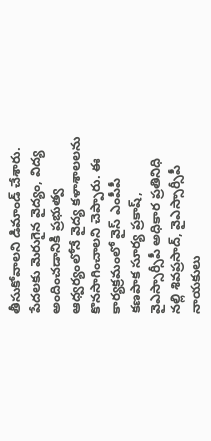తీసుకోవాలని డిమాండ్ చేశారు. పేదలకు మెరుగైన వైద్యం, విద్య అందించడానికి ప్రభుత్వ ఆధ్వర్యంలోనే వైద్య కళాశాలలను కొనసాగించాలని చెప్పారు. ఈ కార్యక్రమంలో వైస్ ఎంపీపీ కణపాక సూర్య ప్రకాష్, వైఎస్సార్సీపీ అధికార ప్రతినిధి నల్లి శివప్రసాద్, వైఎస్సార్సీపీ నాయకులు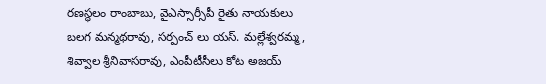రణస్థలం రాంబాబు, వైఎస్సార్సీపీ రైతు నాయకులు బలగ మన్మథరావు, సర్పంచ్ లు యస్. మల్లేశ్వరమ్మ, శివ్వాల శ్రీనివాసరావు, ఎంపీటీసీలు కోట అజయ్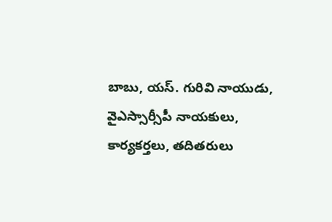బాబు, యస్. గురివి నాయుడు, వైఎస్సార్సీపీ నాయకులు, కార్యకర్తలు, తదితరులు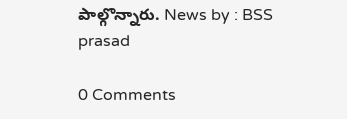పాల్గొన్నారు. News by : BSS prasad

0 Comments